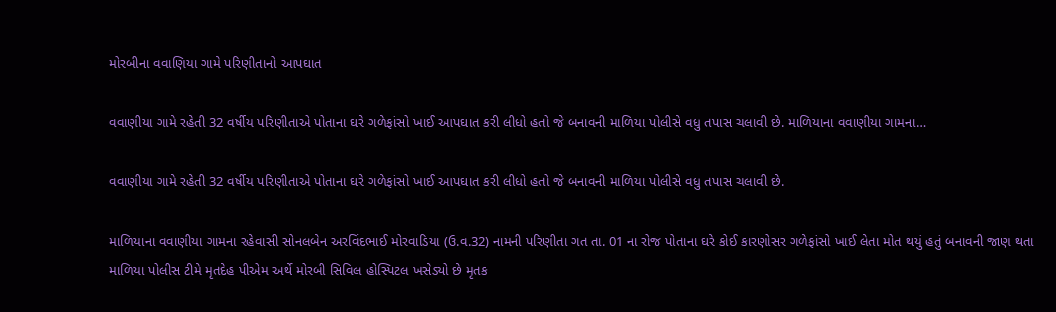મોરબીના વવાણિયા ગામે પરિણીતાનો આપઘાત

વવાણીયા ગામે રહેતી 32 વર્ષીય પરિણીતાએ પોતાના ઘરે ગળેફાંસો ખાઈ આપઘાત કરી લીધો હતો જે બનાવની માળિયા પોલીસે વધુ તપાસ ચલાવી છે. માળિયાના વવાણીયા ગામના…

વવાણીયા ગામે રહેતી 32 વર્ષીય પરિણીતાએ પોતાના ઘરે ગળેફાંસો ખાઈ આપઘાત કરી લીધો હતો જે બનાવની માળિયા પોલીસે વધુ તપાસ ચલાવી છે.

માળિયાના વવાણીયા ગામના રહેવાસી સોનલબેન અરવિંદભાઈ મોરવાડિયા (ઉ.વ.32) નામની પરિણીતા ગત તા. 01 ના રોજ પોતાના ઘરે કોઈ કારણોસર ગળેફાંસો ખાઈ લેતા મોત થયું હતું બનાવની જાણ થતા માળિયા પોલીસ ટીમે મૃતદેહ પીએમ અર્થે મોરબી સિવિલ હોસ્પિટલ ખસેડ્યો છે મૃતક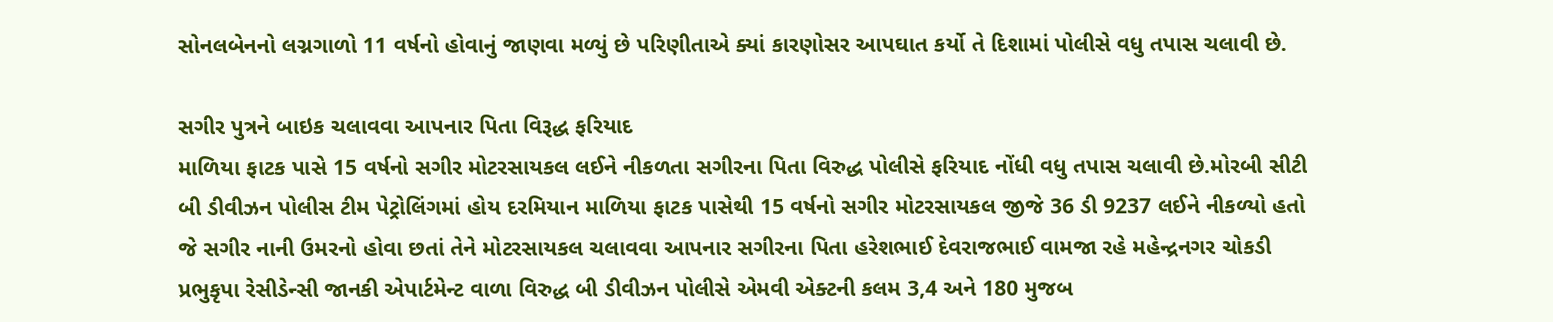સોનલબેનનો લગ્નગાળો 11 વર્ષનો હોવાનું જાણવા મળ્યું છે પરિણીતાએ ક્યાં કારણોસર આપઘાત કર્યો તે દિશામાં પોલીસે વધુ તપાસ ચલાવી છે.

સગીર પુત્રને બાઇક ચલાવવા આપનાર પિતા વિરૂદ્ધ ફરિયાદ
માળિયા ફાટક પાસે 15 વર્ષનો સગીર મોટરસાયકલ લઈને નીકળતા સગીરના પિતા વિરુદ્ધ પોલીસે ફરિયાદ નોંધી વધુ તપાસ ચલાવી છે.મોરબી સીટી બી ડીવીઝન પોલીસ ટીમ પેટ્રોલિંગમાં હોય દરમિયાન માળિયા ફાટક પાસેથી 15 વર્ષનો સગીર મોટરસાયકલ જીજે 36 ડી 9237 લઈને નીકળ્યો હતો જે સગીર નાની ઉમરનો હોવા છતાં તેને મોટરસાયકલ ચલાવવા આપનાર સગીરના પિતા હરેશભાઈ દેવરાજભાઈ વામજા રહે મહેન્દ્રનગર ચોકડી પ્રભુકૃપા રેસીડેન્સી જાનકી એપાર્ટમેન્ટ વાળા વિરુદ્ધ બી ડીવીઝન પોલીસે એમવી એક્ટની કલમ 3,4 અને 180 મુજબ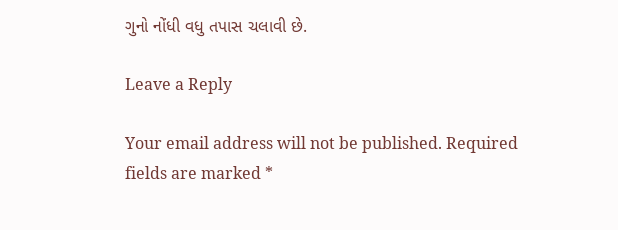ગુનો નોંધી વધુ તપાસ ચલાવી છે.

Leave a Reply

Your email address will not be published. Required fields are marked *